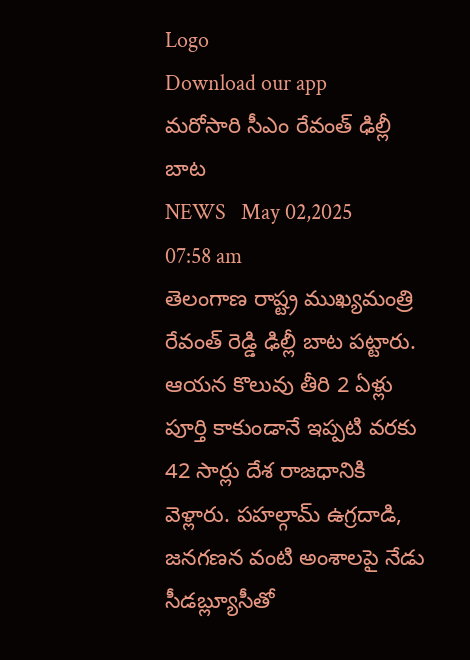Logo
Download our app
మ‌రోసారి సీఎం రేవంత్ ఢిల్లీ బాట‌
NEWS   May 02,2025 07:58 am
తెలంగాణ రాష్ట్ర ముఖ్య‌మంత్రి రేవంత్ రెడ్డి ఢిల్లీ బాట ప‌ట్టారు. ఆయ‌న కొలువు తీరి 2 ఏళ్లు పూర్తి కాకుండానే ఇప్ప‌టి వ‌ర‌కు 42 సార్లు దేశ రాజ‌ధానికి వెళ్లారు. పహల్గామ్ ఉగ్రదాడి, జనగణన వంటి అంశాలపై నేడు సీడబ్ల్యూసీతో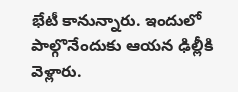భేటీ కానున్నారు. ఇందులో పాల్గొనేందుకు ఆయ‌న ఢిల్లీకి వెళ్లారు.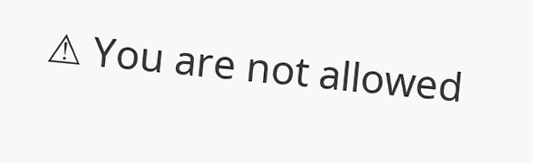⚠ You are not allowed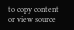to copy content or view source